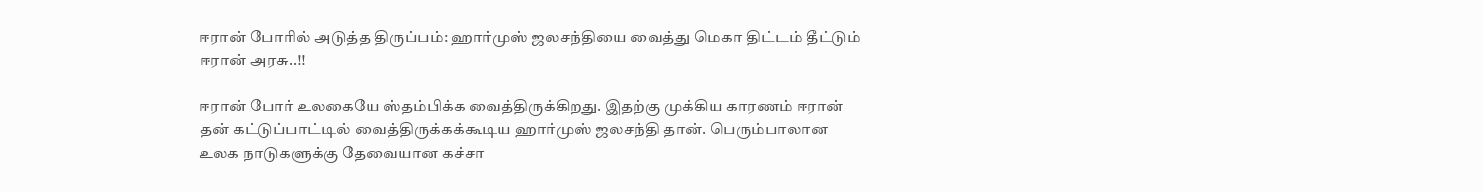ஈரான் போரில் அடுத்த திருப்பம்: ஹார்முஸ் ஜலசந்தியை வைத்து மெகா திட்டம் தீட்டும் ஈரான் அரசு..!!

ஈரான் போர் உலகையே ஸ்தம்பிக்க வைத்திருக்கிறது. இதற்கு முக்கிய காரணம் ஈரான் தன் கட்டுப்பாட்டில் வைத்திருக்கக்கூடிய ஹார்முஸ் ஜலசந்தி தான். பெரும்பாலான உலக நாடுகளுக்கு தேவையான கச்சா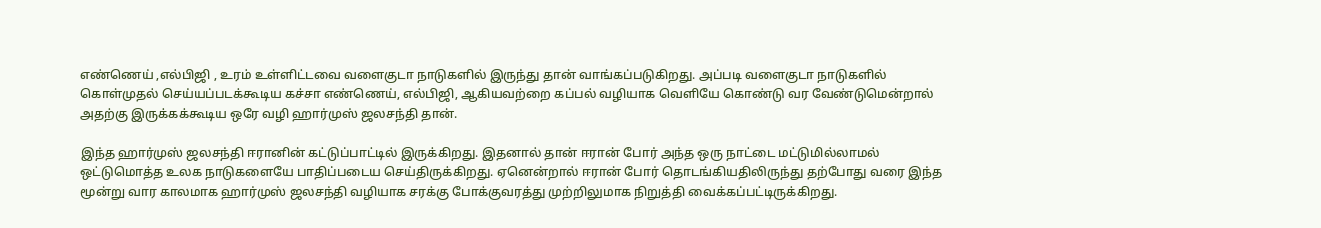எண்ணெய் ,எல்பிஜி , உரம் உள்ளிட்டவை வளைகுடா நாடுகளில் இருந்து தான் வாங்கப்படுகிறது. அப்படி வளைகுடா நாடுகளில் கொள்முதல் செய்யப்படக்கூடிய கச்சா எண்ணெய், எல்பிஜி, ஆகியவற்றை கப்பல் வழியாக வெளியே கொண்டு வர வேண்டுமென்றால் அதற்கு இருக்கக்கூடிய ஒரே வழி ஹார்முஸ் ஜலசந்தி தான்.

இந்த ஹார்முஸ் ஜலசந்தி ஈரானின் கட்டுப்பாட்டில் இருக்கிறது. இதனால் தான் ஈரான் போர் அந்த ஒரு நாட்டை மட்டுமில்லாமல் ஒட்டுமொத்த உலக நாடுகளையே பாதிப்படைய செய்திருக்கிறது. ஏனென்றால் ஈரான் போர் தொடங்கியதிலிருந்து தற்போது வரை இந்த மூன்று வார காலமாக ஹார்முஸ் ஜலசந்தி வழியாக சரக்கு போக்குவரத்து முற்றிலுமாக நிறுத்தி வைக்கப்பட்டிருக்கிறது.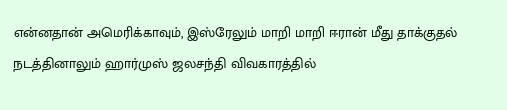என்னதான் அமெரிக்காவும், இஸ்ரேலும் மாறி மாறி ஈரான் மீது தாக்குதல் நடத்தினாலும் ஹார்முஸ் ஜலசந்தி விவகாரத்தில்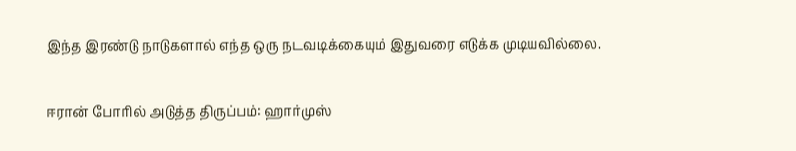இந்த இரண்டு நாடுகளால் எந்த ஒரு நடவடிக்கையும் இதுவரை எடுக்க முடியவில்லை.

ஈரான் போரில் அடுத்த திருப்பம்: ஹார்முஸ்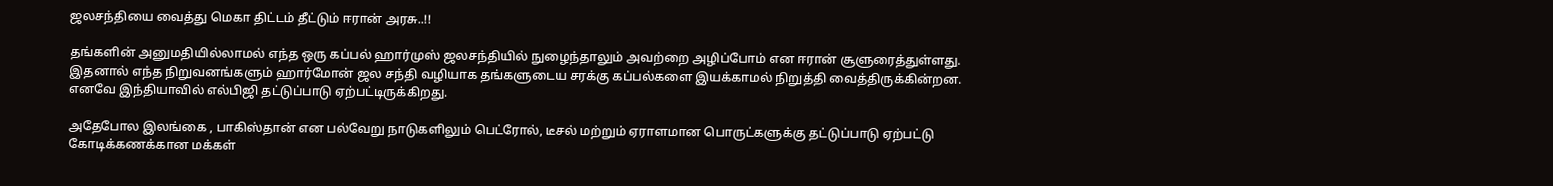ஜலசந்தியை வைத்து மெகா திட்டம் தீட்டும் ஈரான் அரசு..!!

தங்களின் அனுமதியில்லாமல் எந்த ஒரு கப்பல் ஹார்முஸ் ஜலசந்தியில் நுழைந்தாலும் அவற்றை அழிப்போம் என ஈரான் சூளுரைத்துள்ளது. இதனால் எந்த நிறுவனங்களும் ஹார்மோன் ஜல சந்தி வழியாக தங்களுடைய சரக்கு கப்பல்களை இயக்காமல் நிறுத்தி வைத்திருக்கின்றன. எனவே இந்தியாவில் எல்பிஜி தட்டுப்பாடு ஏற்பட்டிருக்கிறது.

அதேபோல இலங்கை , பாகிஸ்தான் என பல்வேறு நாடுகளிலும் பெட்ரோல், டீசல் மற்றும் ஏராளமான பொருட்களுக்கு தட்டுப்பாடு ஏற்பட்டு கோடிக்கணக்கான மக்கள்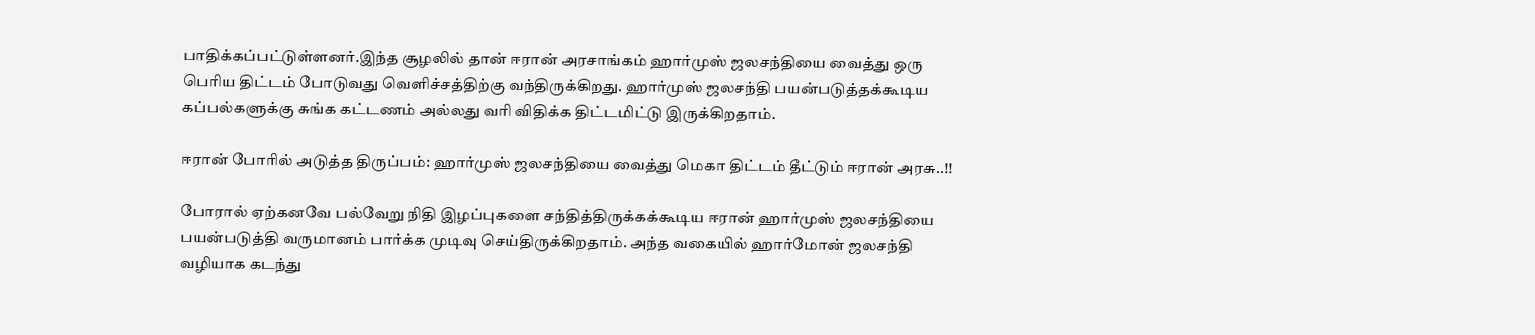பாதிக்கப்பட்டுள்ளனர்.இந்த சூழலில் தான் ஈரான் அரசாங்கம் ஹார்முஸ் ஜலசந்தியை வைத்து ஒரு பெரிய திட்டம் போடுவது வெளிச்சத்திற்கு வந்திருக்கிறது. ஹார்முஸ் ஜலசந்தி பயன்படுத்தக்கூடிய கப்பல்களுக்கு சுங்க கட்டணம் அல்லது வரி விதிக்க திட்டமிட்டு இருக்கிறதாம்.

ஈரான் போரில் அடுத்த திருப்பம்: ஹார்முஸ் ஜலசந்தியை வைத்து மெகா திட்டம் தீட்டும் ஈரான் அரசு..!!

போரால் ஏற்கனவே பல்வேறு நிதி இழப்புகளை சந்தித்திருக்கக்கூடிய ஈரான் ஹார்முஸ் ஜலசந்தியை பயன்படுத்தி வருமானம் பார்க்க முடிவு செய்திருக்கிறதாம். அந்த வகையில் ஹார்மோன் ஜலசந்தி வழியாக கடந்து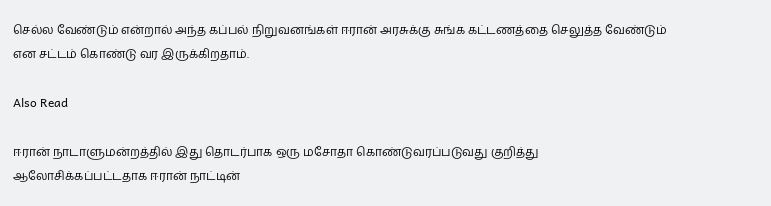செல்ல வேண்டும் என்றால் அந்த கப்பல் நிறுவனங்கள் ஈரான் அரசுக்கு சுங்க கட்டணத்தை செலுத்த வேண்டும் என சட்டம் கொண்டு வர இருக்கிறதாம்.

Also Read

ஈரான் நாடாளுமன்றத்தில் இது தொடர்பாக ஒரு மசோதா கொண்டுவரப்படுவது குறித்து ஆலோசிக்கப்பட்டதாக ஈரான் நாட்டின்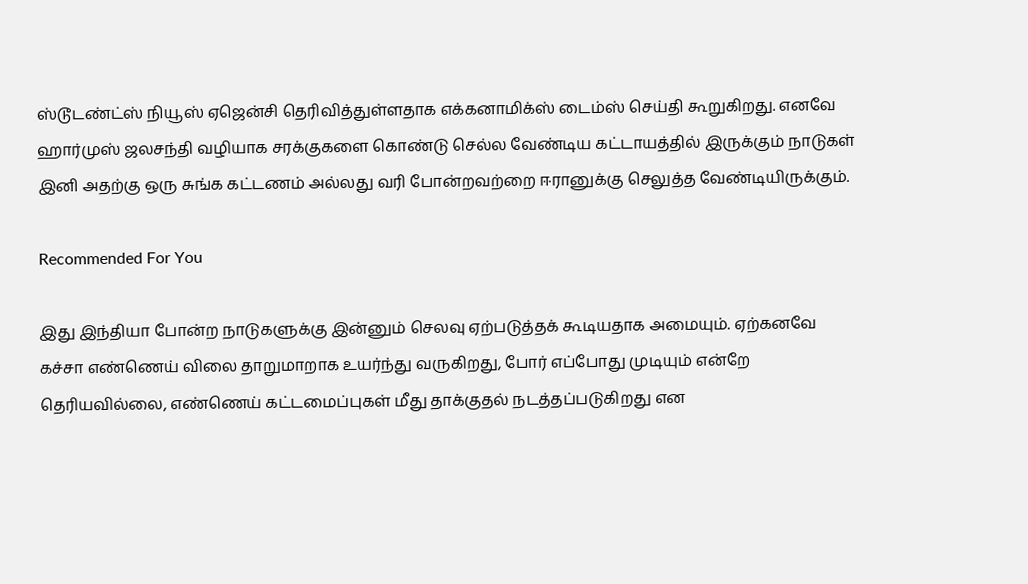ஸ்டூடண்ட்ஸ் நியூஸ் ஏஜென்சி தெரிவித்துள்ளதாக எக்கனாமிக்ஸ் டைம்ஸ் செய்தி கூறுகிறது. எனவே ஹார்முஸ் ஜலசந்தி வழியாக சரக்குகளை கொண்டு செல்ல வேண்டிய கட்டாயத்தில் இருக்கும் நாடுகள் இனி அதற்கு ஒரு சுங்க கட்டணம் அல்லது வரி போன்றவற்றை ஈரானுக்கு செலுத்த வேண்டியிருக்கும்.

Recommended For You

இது இந்தியா போன்ற நாடுகளுக்கு இன்னும் செலவு ஏற்படுத்தக் கூடியதாக அமையும். ஏற்கனவே கச்சா எண்ணெய் விலை தாறுமாறாக உயர்ந்து வருகிறது, போர் எப்போது முடியும் என்றே தெரியவில்லை, எண்ணெய் கட்டமைப்புகள் மீது தாக்குதல் நடத்தப்படுகிறது என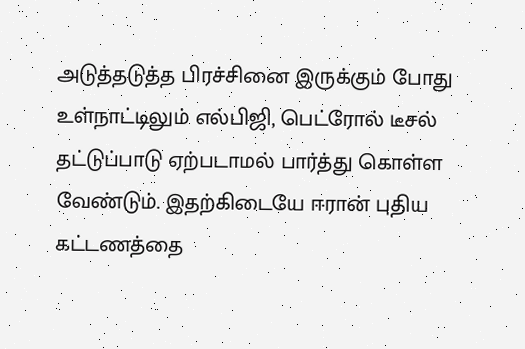அடுத்தடுத்த பிரச்சினை இருக்கும் போது உள்நாட்டிலும் எல்பிஜி, பெட்ரோல் டீசல் தட்டுப்பாடு ஏற்படாமல் பார்த்து கொள்ள வேண்டும். இதற்கிடையே ஈரான் புதிய கட்டணத்தை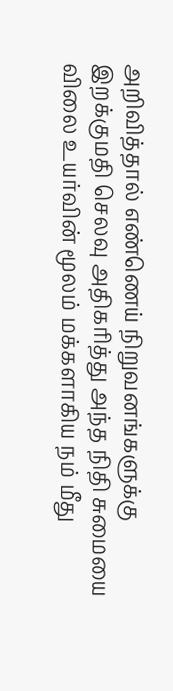அறிவித்தால் எண்ணெய் நிறுவனங்களுக்கு இறக்குமதி செலவு அதிகரித்து அந்த நிதி சுமையை விலை உயர்வின் மூலம் மக்களாகிய நம் மீது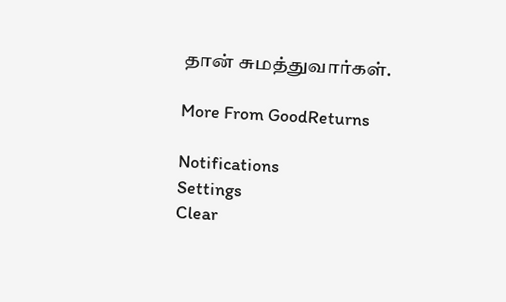தான் சுமத்துவார்கள்.

More From GoodReturns

Notifications
Settings
Clear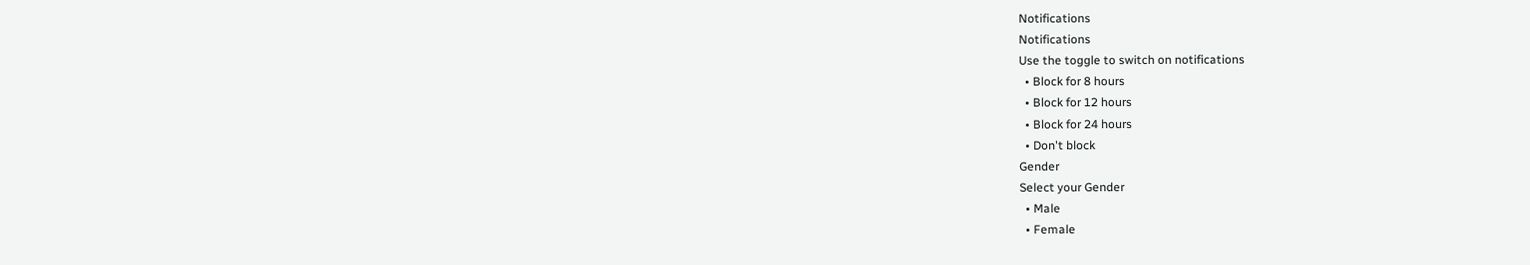Notifications
Notifications
Use the toggle to switch on notifications
  • Block for 8 hours
  • Block for 12 hours
  • Block for 24 hours
  • Don't block
Gender
Select your Gender
  • Male
  • Female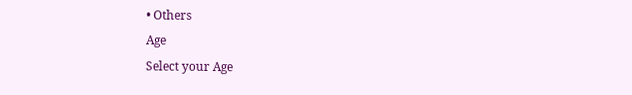• Others
Age
Select your Age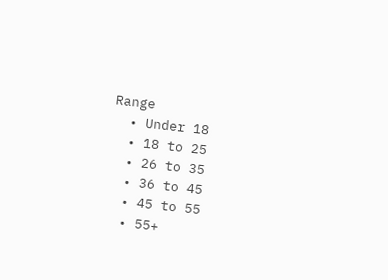Range
  • Under 18
  • 18 to 25
  • 26 to 35
  • 36 to 45
  • 45 to 55
  • 55+